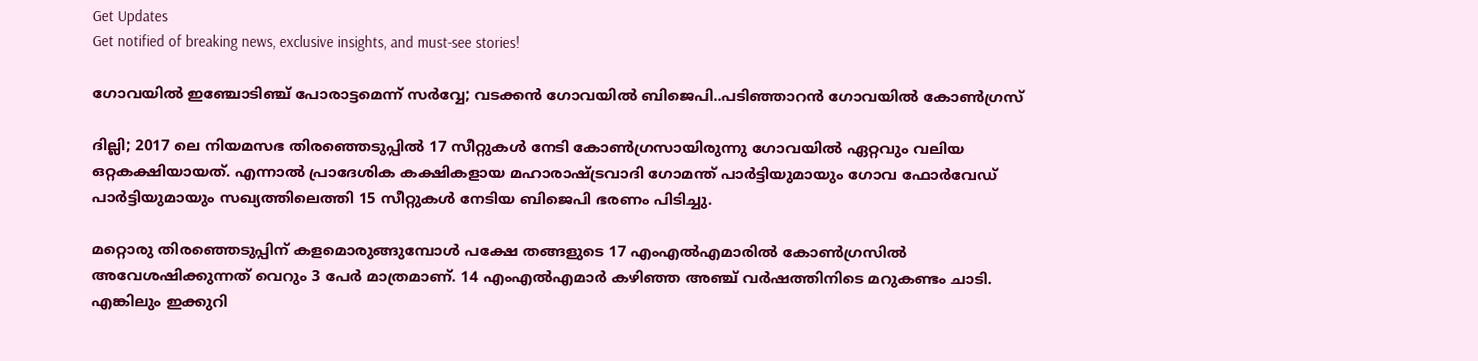Get Updates
Get notified of breaking news, exclusive insights, and must-see stories!

ഗോവയിൽ ഇഞ്ചോടിഞ്ച് പോരാട്ടമെന്ന് സർവ്വേ; വടക്കൻ ഗോവയിൽ ബിജെപി..പടിഞ്ഞാറൻ ഗോവയിൽ കോൺഗ്രസ്

ദില്ലി; 2017 ലെ നിയമസഭ തിരഞ്ഞെടുപ്പിൽ 17 സീറ്റുകൾ നേടി കോൺഗ്രസായിരുന്നു ഗോവയിൽ ഏറ്റവും വലിയ ഒറ്റകക്ഷിയായത്. എന്നാൽ പ്രാദേശിക കക്ഷികളായ മഹാരാഷ്ട്രവാദി ഗോമന്ത് പാർട്ടിയുമായും ഗോവ ഫോർവേഡ് പാർട്ടിയുമായും സഖ്യത്തിലെത്തി 15 സീറ്റുകൾ നേടിയ ബിജെപി ഭരണം പിടിച്ചു.

മറ്റൊരു തിരഞ്ഞെടുപ്പിന് കളമൊരുങ്ങുമ്പോൾ പക്ഷേ തങ്ങളുടെ 17 എംഎൽഎമാരിൽ കോൺഗ്രസിൽ അവേശഷിക്കുന്നത് വെറും 3 പേർ മാത്രമാണ്. 14 എംഎൽഎമാർ കഴിഞ്ഞ അഞ്ച് വർഷത്തിനിടെ മറുകണ്ടം ചാടി. എങ്കിലും ഇക്കുറി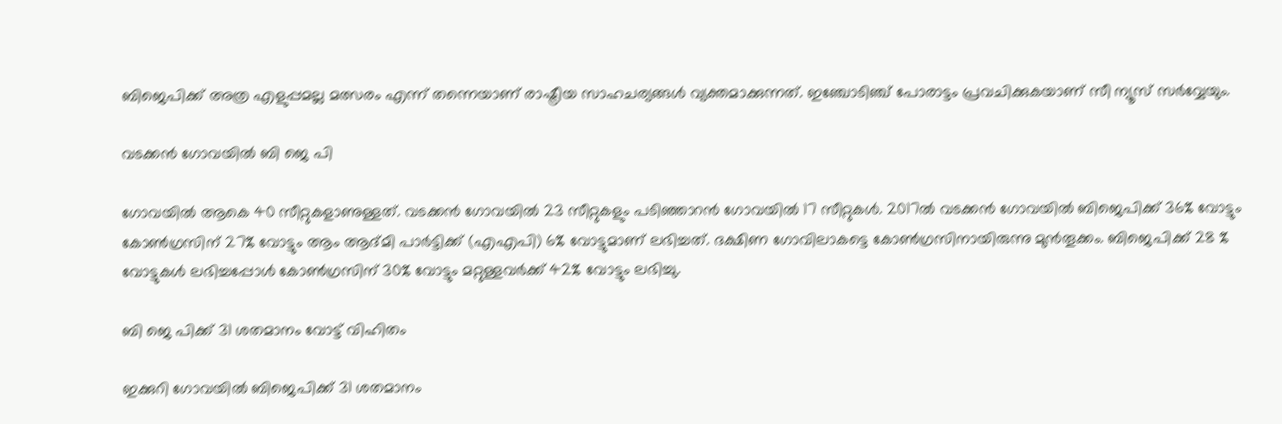ബിജെപിക്ക് അത്ര എളുപ്പമല്ല മത്സരം എന്ന് തന്നെയാണ് രാഷ്ട്രീയ സാഹചര്യങ്ങൾ വ്യക്തമാക്കുന്നത്. ഇഞ്ചോടിഞ്ച് പോരാട്ടം പ്രവചിക്കുകയാണ് സീ ന്യൂസ് സർവ്വേയും.

വടക്കൻ ഗോവയിൽ ബി ജെ പി

ഗോവയിൽ ആകെ 40 സീറ്റുകളാണുള്ളത്. വടക്കൻ ഗോവയിൽ 23 സീറ്റുകളും പടിഞ്ഞാറൻ ഗോവയിൽ 17 സീറ്റുകൾ. 2017ൽ വടക്കൻ ഗോവയിൽ ബിജെപിക്ക് 36% വോട്ടും കോൺഗ്രസിന് 27% വോട്ടും ആം ആദ്മി പാർട്ടിക്ക് (എഎപി) 6% വോട്ടുമാണ് ലഭിച്ചത്. ദക്ഷിണ ഗോവിലാകട്ടെ കോൺഗ്രസിനായിരുന്നു മുൻതൂക്കം. ബിജെപിക്ക് 28 % വോട്ടുകൾ ലഭിച്ചപ്പോൾ കോൺഗ്രസിന് 30% വോട്ടും മറ്റുള്ളവർക്ക് 42% വോട്ടും ലഭിച്ചു.

ബി ജെ പിക്ക് 31 ശതമാനം വോട്ട് വിഹിതം

ഇക്കുറി ഗോവയിൽ ബിജെപിക്ക് 31 ശതമാനം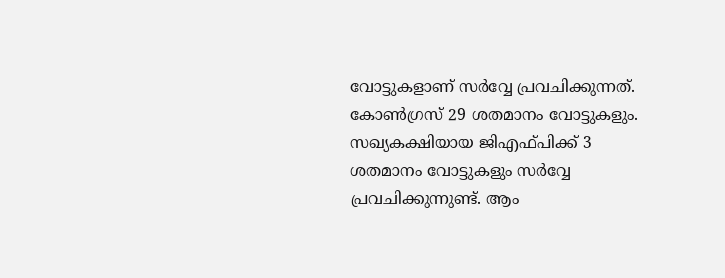വോട്ടുകളാണ് സർവ്വേ പ്രവചിക്കുന്നത്. കോൺഗ്രസ് 29 ശതമാനം വോട്ടുകളും. സഖ്യകക്ഷിയായ ജിഎഫ്പിക്ക് 3 ശതമാനം വോട്ടുകളും സർവ്വേ പ്രവചിക്കുന്നുണ്ട്. ആം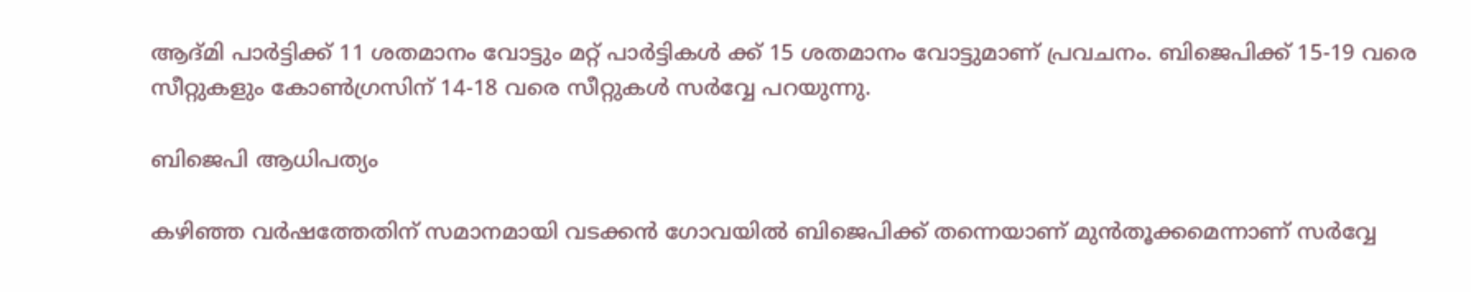ആദ്മി പാർട്ടിക്ക് 11 ശതമാനം വോട്ടും മറ്റ് പാർട്ടികൾ ക്ക് 15 ശതമാനം വോട്ടുമാണ് പ്രവചനം. ബിജെപിക്ക് 15-19 വരെ സീറ്റുകളും കോൺഗ്രസിന് 14-18 വരെ സീറ്റുകൾ സർവ്വേ പറയുന്നു.

ബിജെപി ആധിപത്യം

കഴിഞ്ഞ വർഷത്തേതിന് സമാനമായി വടക്കൻ ഗോവയിൽ ബിജെപിക്ക് തന്നെയാണ് മുൻതൂക്കമെന്നാണ് സർവ്വേ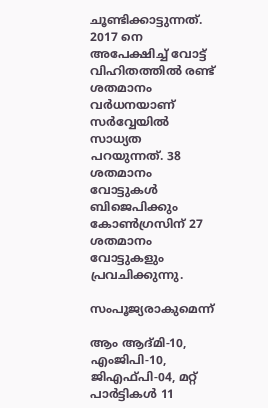ചൂണ്ടിക്കാട്ടുന്നത്. 2017 നെ അപേക്ഷിച്ച് വോട്ട് വിഹിതത്തിൽ രണ്ട് ശതമാനം വർധനയാണ് സർവ്വേയിൽ സാധ്യത പറയുന്നത്. 38 ശതമാനം വോട്ടുകൾ ബിജെപിക്കും കോൺഗ്രസിന് 27 ശതമാനം വോട്ടുകളും പ്രവചിക്കുന്നു.

സംപൂജ്യരാകുമെന്ന്

ആം ആദ്മി-10, എംജിപി-10, ജിഎഫ്പി-04, മറ്റ് പാർട്ടികൾ 11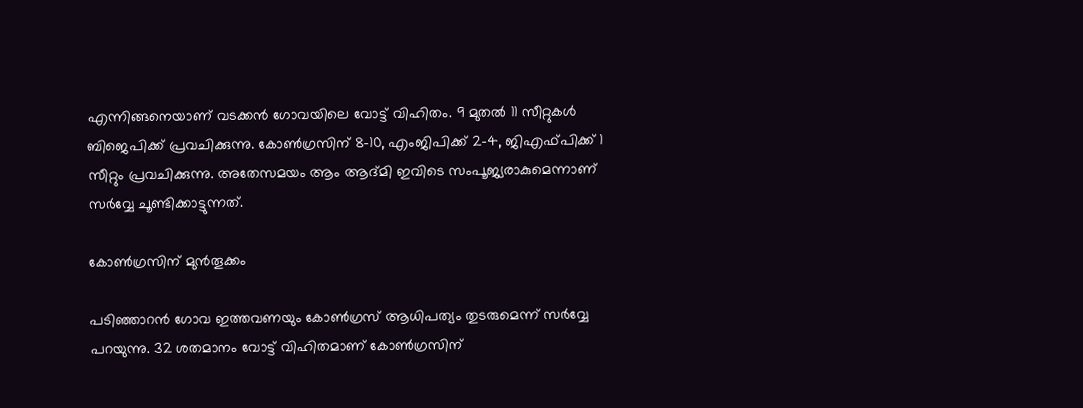എന്നിങ്ങനെയാണ് വടക്കൻ ഗോവയിലെ വോട്ട് വിഹിതം. 9 മുതൽ 11 സീറ്റുകൾ ബിജെപിക്ക് പ്രവചിക്കുന്നു. കോൺഗ്രസിന് 8-10, എംജിപിക്ക് 2-4, ജിഎഫ്പിക്ക് 1 സീറ്റും പ്രവചിക്കുന്നു. അതേസമയം ആം ആദ്മി ഇവിടെ സംപൂജ്യരാകുമെന്നാണ് സർവ്വേ ചൂണ്ടിക്കാട്ടുന്നത്.

കോൺഗ്രസിന് മുൻതൂക്കം

പടിഞ്ഞാറൻ ഗോവ ഇത്തവണയും കോൺഗ്രസ് ആധിപത്യം തുടരുമെന്ന് സർവ്വേ പറയുന്നു. 32 ശതമാനം വോട്ട് വിഹിതമാണ് കോൺഗ്രസിന്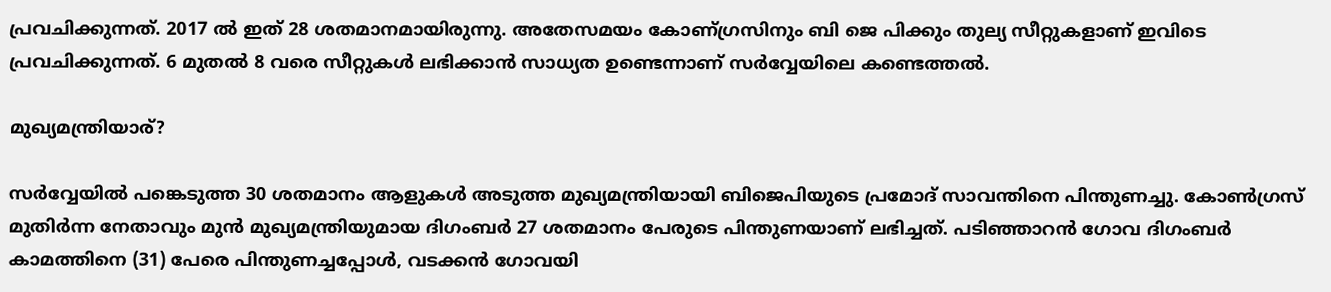പ്രവചിക്കുന്നത്. 2017 ൽ ഇത് 28 ശതമാനമായിരുന്നു. അതേസമയം കോണ‍്ഗ്രസിനും ബി ജെ പിക്കും തുല്യ സീറ്റുകളാണ് ഇവിടെ പ്രവചിക്കുന്നത്. 6 മുതൽ 8 വരെ സീറ്റുകൾ ലഭിക്കാൻ സാധ്യത ഉണ്ടെന്നാണ് സർവ്വേയിലെ കണ്ടെത്തൽ.

മുഖ്യമന്ത്രിയാര്?

സർവ്വേയിൽ പങ്കെടുത്ത 30 ശതമാനം ആളുകൾ അടുത്ത മുഖ്യമന്ത്രിയായി ബിജെപിയുടെ പ്രമോദ് സാവന്തിനെ പിന്തുണച്ചു. കോൺഗ്രസ് മുതിർന്ന നേതാവും മുൻ മുഖ്യമന്ത്രിയുമായ ദിഗംബർ 27 ശതമാനം പേരുടെ പിന്തുണയാണ് ലഭിച്ചത്. പടിഞ്ഞാറൻ ഗോവ ദിഗംബർ കാമത്തിനെ (31) പേരെ പിന്തുണച്ചപ്പോൾ, വടക്കൻ ഗോവയി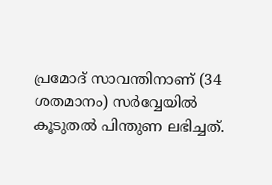പ്രമോദ് സാവന്തിനാണ് (34 ശതമാനം) സർവ്വേയിൽ കൂടുതൽ പിന്തുണ ലഭിച്ചത്.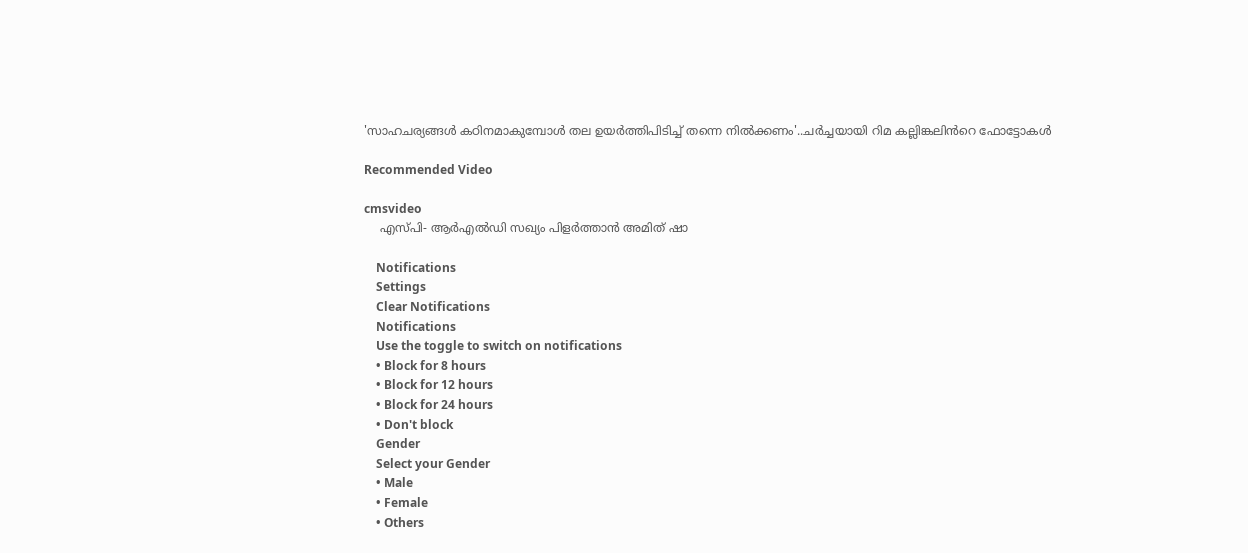'സാഹചര്യങ്ങൾ കഠിനമാകുമ്പോൾ തല ഉയർത്തിപിടിച്ച് തന്നെ നിൽക്കണം'..ചർച്ചയായി റിമ കല്ലിങ്കലിൻറെ ഫോട്ടോകൾ

Recommended Video

cmsvideo
    എസ്പി- ആര്‍എല്‍ഡി സഖ്യം പിളര്‍ത്താന്‍ അമിത് ഷാ

    Notifications
    Settings
    Clear Notifications
    Notifications
    Use the toggle to switch on notifications
    • Block for 8 hours
    • Block for 12 hours
    • Block for 24 hours
    • Don't block
    Gender
    Select your Gender
    • Male
    • Female
    • Others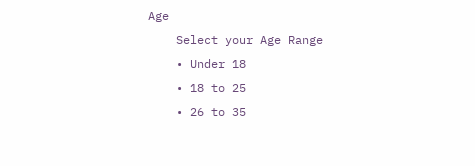Age
    Select your Age Range
    • Under 18
    • 18 to 25
    • 26 to 35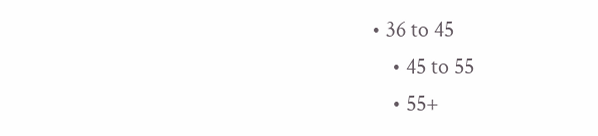• 36 to 45
    • 45 to 55
    • 55+